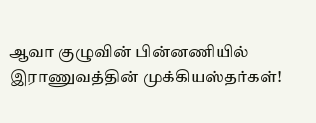ஆவா குழுவின் பின்னணியில் இராணுவத்தின் முக்கியஸ்தர்கள்!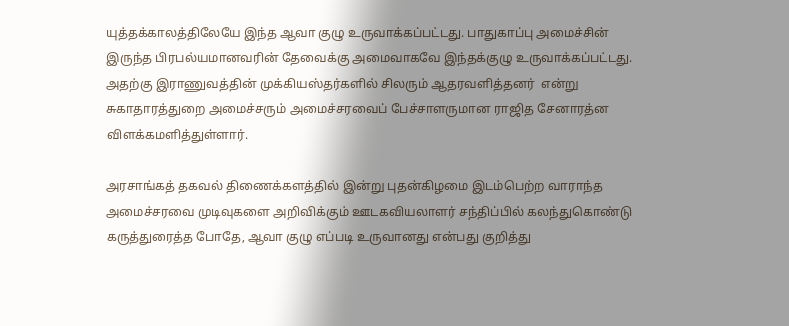யுத்தக்காலத்திலேயே இந்த ஆவா குழு உருவாக்கப்பட்டது. பாதுகாப்பு அமைச்சின் இருந்த பிரபல்யமானவரின் தேவைக்கு அமைவாகவே இந்தக்குழு உருவாக்கப்பட்டது. அதற்கு இராணுவத்தின் முக்கியஸ்தர்களில் சிலரும் ஆதரவளித்தனர்  என்று சுகாதாரத்துறை அமைச்சரும் அமைச்சரவைப் பேச்சாளருமான ராஜித சேனாரத்ன விளக்கமளித்துள்ளார்.

அரசாங்கத் தகவல் திணைக்களத்தில் இன்று புதன்கிழமை இடம்பெற்ற வாராந்த அமைச்சரவை முடிவுகளை அறிவிக்கும் ஊடகவியலாளர் சந்திப்பில் கலந்துகொண்டு கருத்துரைத்த போதே, ஆவா குழு எப்படி உருவானது என்பது குறித்து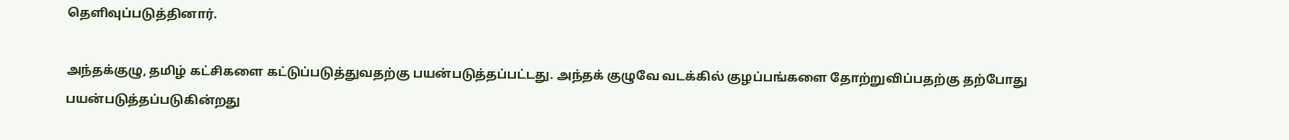தெளிவுப்படுத்தினார்.

அந்தக்குழு, தமிழ் கட்சிகளை கட்டுப்படுத்துவதற்கு பயன்படுத்தப்பட்டது. அந்தக் குழுவே வடக்கில் குழப்பங்களை தோற்றுவிப்பதற்கு தற்போது பயன்படுத்தப்படுகின்றது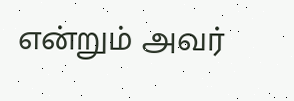என்றும் அவர்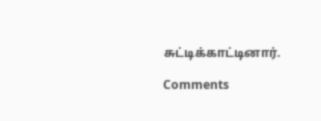சுட்டிக்காட்டினார்.

Comments